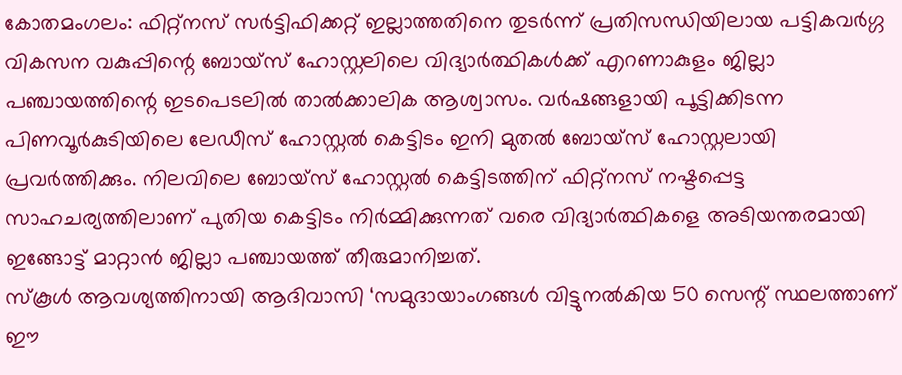കോതമംഗലം: ഫിറ്റ്നസ് സർട്ടിഫിക്കറ്റ് ഇല്ലാത്തതിനെ തുടർന്ന് പ്രതിസന്ധിയിലായ പട്ടികവർഗ്ഗ വികസന വകുപ്പിന്റെ ബോയ്സ് ഹോസ്റ്റലിലെ വിദ്യാർത്ഥികൾക്ക് എറണാകുളം ജില്ലാ പഞ്ചായത്തിന്റെ ഇടപെടലിൽ താൽക്കാലിക ആശ്വാസം. വർഷങ്ങളായി പൂട്ടിക്കിടന്ന പിണവൂർകുടിയിലെ ലേഡീസ് ഹോസ്റ്റൽ കെട്ടിടം ഇനി മുതൽ ബോയ്സ് ഹോസ്റ്റലായി പ്രവർത്തിക്കും. നിലവിലെ ബോയ്സ് ഹോസ്റ്റൽ കെട്ടിടത്തിന് ഫിറ്റ്നസ് നഷ്ടപ്പെട്ട സാഹചര്യത്തിലാണ് പുതിയ കെട്ടിടം നിർമ്മിക്കുന്നത് വരെ വിദ്യാർത്ഥികളെ അടിയന്തരമായി ഇങ്ങോട്ട് മാറ്റാൻ ജില്ലാ പഞ്ചായത്ത് തീരുമാനിച്ചത്.
സ്കൂൾ ആവശ്യത്തിനായി ആദിവാസി ‘സമുദായാംഗങ്ങൾ വിട്ടുനൽകിയ 50 സെന്റ് സ്ഥലത്താണ് ഈ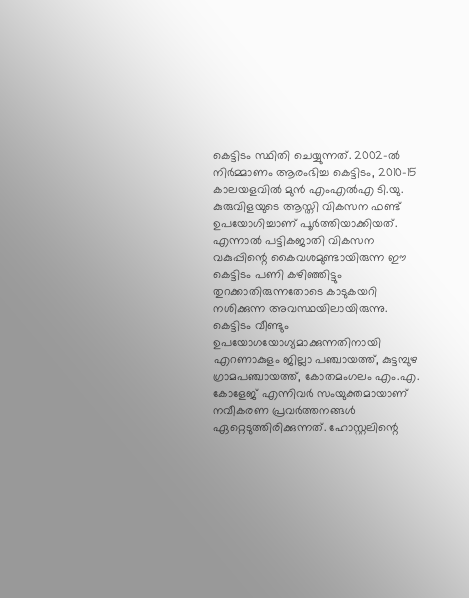കെട്ടിടം സ്ഥിതി ചെയ്യുന്നത്. 2002-ൽ നിർമ്മാണം ആരംഭിച്ച കെട്ടിടം, 2010-15 കാലയളവിൽ മുൻ എംഎൽഎ ടി.യു. കുരുവിളയുടെ ആസ്തി വികസന ഫണ്ട് ഉപയോഗിച്ചാണ് പൂർത്തിയാക്കിയത്. എന്നാൽ പട്ടികജാതി വികസന വകുപ്പിന്റെ കൈവശമുണ്ടായിരുന്ന ഈ കെട്ടിടം പണി കഴിഞ്ഞിട്ടും തുറക്കാതിരുന്നതോടെ കാടുകയറി നശിക്കുന്ന അവസ്ഥയിലായിരുന്നു.
കെട്ടിടം വീണ്ടും ഉപയോഗയോഗ്യമാക്കുന്നതിനായി എറണാകുളം ജില്ലാ പഞ്ചായത്ത്, കുട്ടമ്പുഴ ഗ്രാമപഞ്ചായത്ത്, കോതമംഗലം എം.എ. കോളേജ് എന്നിവർ സംയുക്തമായാണ് നവീകരണ പ്രവർത്തനങ്ങൾ ഏറ്റെടുത്തിരിക്കുന്നത്. ഹോസ്റ്റലിന്റെ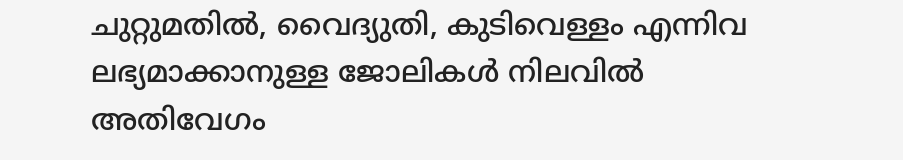ചുറ്റുമതിൽ, വൈദ്യുതി, കുടിവെള്ളം എന്നിവ ലഭ്യമാക്കാനുള്ള ജോലികൾ നിലവിൽ അതിവേഗം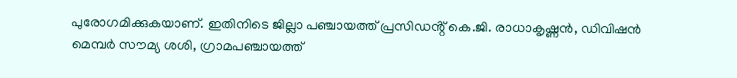പുരോഗമിക്കുകയാണ്. ഇതിനിടെ ജില്ലാ പഞ്ചായത്ത് പ്രസിഡൻ്റ് കെ.ജി. രാധാകൃഷ്ണൻ, ഡിവിഷൻ മെമ്പർ സൗമ്യ ശശി, ഗ്രാമപഞ്ചായത്ത്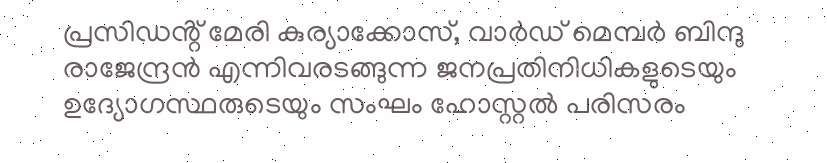പ്രസിഡൻ്റ് മേരി കുര്യാക്കോസ്, വാർഡ് മെമ്പർ ബിന്ദു രാജേന്ദ്രൻ എന്നിവരടങ്ങുന്ന ജനപ്രതിനിധികളുടെയും ഉദ്യോഗസ്ഥരുടെയും സംഘം ഹോസ്റ്റൽ പരിസരം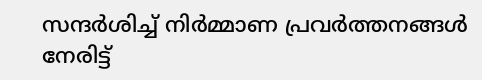സന്ദർശിച്ച് നിർമ്മാണ പ്രവർത്തനങ്ങൾ നേരിട്ട്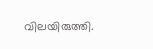വിലയിരുത്തി.